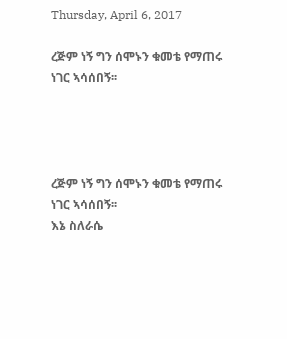Thursday, April 6, 2017

ረጅም ነኝ ግን ሰሞኑን ቁመቴ የማጠሩ ነገር ኣሳሰበኝ፡፡




ረጅም ነኝ ግን ሰሞኑን ቁመቴ የማጠሩ ነገር ኣሳሰበኝ፡፡
እኔ ስለራሴ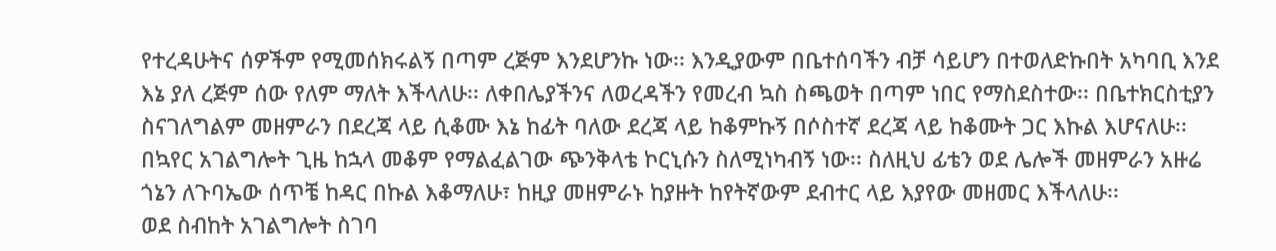የተረዳሁትና ሰዎችም የሚመሰክሩልኝ በጣም ረጅም እንደሆንኩ ነው፡፡ እንዲያውም በቤተሰባችን ብቻ ሳይሆን በተወለድኩበት አካባቢ እንደ እኔ ያለ ረጅም ሰው የለም ማለት እችላለሁ፡፡ ለቀበሌያችንና ለወረዳችን የመረብ ኳስ ስጫወት በጣም ነበር የማስደስተው፡፡ በቤተክርስቲያን ስናገለግልም መዘምራን በደረጃ ላይ ሲቆሙ እኔ ከፊት ባለው ደረጃ ላይ ከቆምኩኝ በሶስተኛ ደረጃ ላይ ከቆሙት ጋር እኩል እሆናለሁ፡፡ በኳየር አገልግሎት ጊዜ ከኋላ መቆም የማልፈልገው ጭንቅላቴ ኮርኒሱን ስለሚነካብኝ ነው፡፡ ስለዚህ ፊቴን ወደ ሌሎች መዘምራን አዙሬ ጎኔን ለጉባኤው ሰጥቼ ከዳር በኩል እቆማለሁ፣ ከዚያ መዘምራኑ ከያዙት ከየትኛውም ደብተር ላይ እያየው መዘመር እችላለሁ፡፡
ወደ ስብከት አገልግሎት ስገባ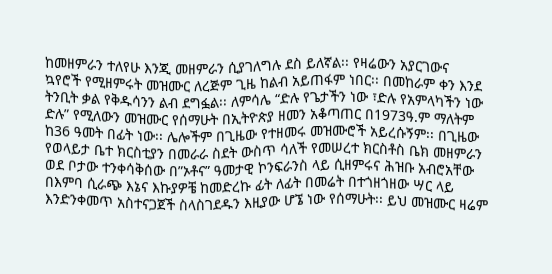ከመዘምራን ተለየሁ እንጂ መዘምራን ሲያገለግሉ ደስ ይለኛል፡፡ የዛሬውን አያርገውና ኳየሮች የሚዘምሩት መዝሙር ለረጅም ጊዜ ከልብ አይጠፋም ነበር፡፡ በመከራም ቀን እንደ ትንቢት ቃል የቅዱሳንን ልብ ደግፏል፡፡ ለምሳሌ “ድሉ የጌታችን ነው ፣ድሉ የአምላካችን ነው ድሉ” የሚለውን መዝሙር የሰማሁት በኢትዮጵያ ዘመን አቆጣጠር በ1973ዓ.ም ማለትም ከ36 ዓመት በፊት ነው፡፡ ሌሎችም በጊዜው የተዘመሩ መዝሙሮች አይረሱኝም፡፡ በጊዜው የወላይታ ቤተ ክርስቲያን በመራራ ስደት ውስጥ ሳለች የመሠረተ ክርስቶስ ቤክ መዘምራን ወደ ቦታው ተንቀሳቅሰው በ”ኦቶና” ዓመታዊ ኮንፍራንስ ላይ ሲዘምሩና ሕዝቡ አብሮአቸው በእምባ ሲራጭ እኔና እኩያዎቼ ከመድረኩ ፊት ለፊት በመሬት በተጎዘጎዘው ሣር ላይ እንድንቀመጥ አስተናጋጀች ስላስገደዱን እዚያው ሆኜ ነው የሰማሁት፡፡ ይህ መዝሙር ዛሬም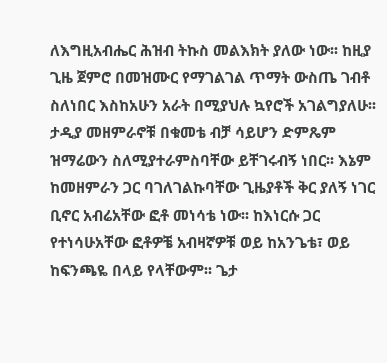ለእግዚአብሔር ሕዝብ ትኩስ መልእክት ያለው ነው፡፡ ከዚያ ጊዜ ጀምሮ በመዝሙር የማገልገል ጥማት ውስጤ ገብቶ ስለነበር እስከአሁን አራት በሚያህሉ ኳየሮች አገልግያለሁ፡፡ ታዲያ መዘምራኖቹ በቁመቴ ብቻ ሳይሆን ድምጼም ዝማሬውን ስለሚያተራምስባቸው ይቸገሩብኝ ነበር፡፡ እኔም ከመዘምራን ጋር ባገለገልኩባቸው ጊዜያቶች ቅር ያለኝ ነገር ቢኖር አብሬአቸው ፎቶ መነሳቴ ነው፡፡ ከእነርሱ ጋር የተነሳሁአቸው ፎቶዎቼ አብዛኛዎቹ ወይ ከአንጌቴ፣ ወይ ከፍንጫዬ በላይ የላቸውም፡፡ ጌታ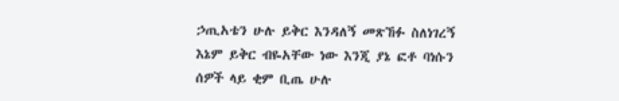ኃጢአቴን ሁሉ ይቅር እንዳለኝ መጽኸፉ ስለነገረኝ እኔም ይቅር ብዬአቸው ነው እንጂ ያኔ ፎቶ ባነሱን ሰዎች ላይ ቂም ቢጤ ሁሉ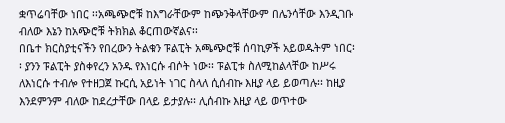ቋጥሬባቸው ነበር ፡፡አጫጭሮቹ ከእግራቸውም ከጭንቅላቸውም በሌንሳቸው እንዲገቡ ብለው እኔን ከአጭሮቹ ትክክል ቆርጠውኛልና፡፡
በቤተ ክርስያቲናችን የበረውን ትልቁን ፑልፒት አጫጭሮቹ ሰባኪዎች አይወዱትም ነበር፡፡ ያንን ፑልፒት ያስቀየረን አንዱ የእነርሱ ብሶት ነው፡፡ ፑልፒቱ ስለሚከልላቸው ከሥሩ ለእነርሱ ተብሎ የተዘጋጀ ኩርሲ አይነት ነገር ስላለ ሲሰብኩ እዚያ ላይ ይወጣሉ፡፡ ከዚያ እንደምንም ብለው ከደረታቸው በላይ ይታያሉ፡፡ ሊሰብኩ እዚያ ላይ ወጥተው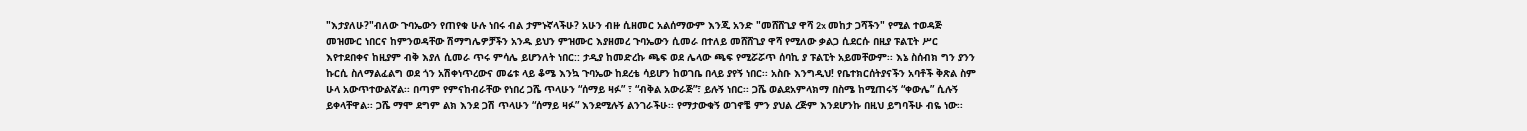"እታያለሁ?"ብለው ጉባኤውን የጠየቁ ሁሉ ነበሩ ብል ታምኑኛላችሁ? አሁን ብዙ ሲዘመር አልሰማውም እንጂ አንድ "መሸሸጊያ ዋሻ 2x መከታ ጋሻችን" የሚል ተወዳጅ መዝሙር ነበርና ከምንወዳቸው ሽማግሌዎቻችን አንዱ ይህን ምዝሙር እያዘመረ ጉባኤውን ሲመራ በተለይ መሸሸጊያ ዋሻ የሚለው ቃልጋ ሲደርሱ በዚያ ፑልፒት ሥር እየተደበቀና ከዚያም ብቅ እያለ ሲመራ ጥሩ ምሳሌ ይሆንለት ነበር:: ታዲያ ከመድረኩ ጫፍ ወደ ሌላው ጫፍ የሚሯሯጥ ሰባኪ ያ ፑልፒት አይመቸውም፡፡ እኔ ስሰብክ ግን ያንን ኩርሲ ስለማልፈልግ ወደ ጎን አሽቀነጥረውና መሬቱ ላይ ቆሜ እንኳ ጉባኤው ከደረቴ ሳይሆን ከወገቤ በላይ ያየኝ ነበር፡፡ አስቡ እንግዲህ! የቤተክርሰትያናችን አባቶች ቅጽል ስም ሁላ አውጥተውልኛል፡፡ በጣም የምናከብራቸው የነበረ ጋሼ ጥላሁን “ሰማይ ዛፉ” ፣ “ብቅል አውራጅ”፣ ይሉኝ ነበር፡፡ ጋሼ ወልደአምላክማ በስሜ ከሚጠሩኝ “ቀውሌ” ሲሉኝ ይቀላቸዋል፡፡ ጋሼ ማሞ ደግም ልክ እንደ ጋሽ ጥላሁን “ሰማይ ዛፉ” እንደሚሉኝ ልንገራችሁ፡፡ የማታውቁኝ ወገኖቼ ምን ያህል ረጅም እንደሆንኩ በዚህ ይግባችሁ ብዬ ነው፡፡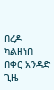በረዶ ካልዘነበ በቀር አንዳድ ጊዜ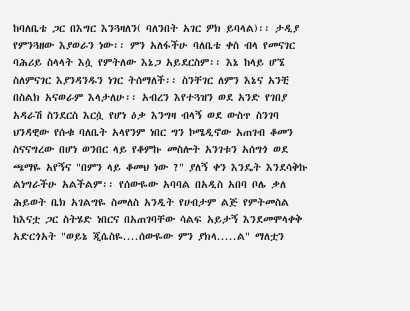ከባለቤቴ ጋር በእግር እንጓዛለን( ባለንበት አገር ዎክ ይባላል)፡፡ ታዲያ የምንጓዘው እያወራን ነው፡፡ ምን አለፋችሁ ባለቤቴ ቀስ ብላ የመናገር ባሕሪይ ስላላት እሷ የምትለው እኔጋ አይደርስም፡፡ እኔ ከላይ ሆኜ ስለምናገር እያንዳንዱን ነገር ትሰማለች፡፡ ስንቸገር ለምን እኔና አንቺ በስልክ አናወራም እላታለሁ፡፡ አብረን እየተጓዝን ወደ አንድ የገበያ አዳራሽ ስንደርስ እርሷ የሆነ ዕቃ እንግዛ ብላኝ ወደ ውስጥ ስንገባ ህንዳዊው የሱቁ ባለቤት አላየንም ነበር ግን ኮሜዲኖው አጠገብ ቆመን ስናናግረው በሆነ ወንበር ላይ የቆምኩ መስሎት አንገቱን አሰግጎ ወደ ጫማዬ አየኝና "በምን ላይ ቆመህ ነው ?" ያለኝ ቀን እንዴት እንደሳቅኩ ልነግራችሁ አልችልም፡፡ የሰውዬው አባባል በአዲስ አበባ ቦሌ ቃለ ሕይወት ቤክ አገልግዬ ስመለስ አንዲት የሀብታም ልጅ የምትመስል ከእናቷ ጋር ስትሄድ ነበርና በአጠገባቸው ሳልፍ አይታኝ እንደመሞላቀቅ አድርጎአት "ወይኔ ጂሴስዬ....ሰውዬው ምን ያክላ.....ል" ማለቷን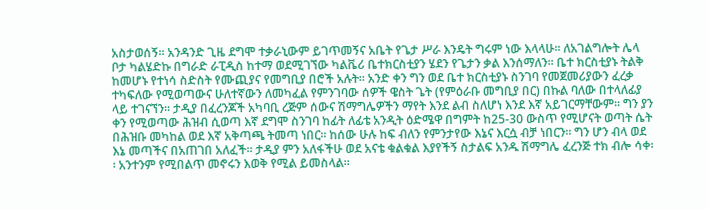አስታወሰኝ፡፡ አንዳንድ ጊዜ ደግሞ ተቃራኒውም ይገጥመኝና አቤት የጌታ ሥራ እንዴት ግሩም ነው እላላሁ፡፡ ለአገልግሎት ሌላ ቦታ ካልሄድኩ በግራድ ራፒዲስ ከተማ ወደሚገኘው ካልቬሪ ቤተክርስቲያን ሄደን የጌታን ቃል እንሰማለን፡፡ ቤተ ክርስቲያኑ ትልቅ ከመሆኑ የተነሳ ስድስት የሙጪያና የመግቢያ በሮች አሉት፡፡ አንድ ቀን ግን ወደ ቤተ ክርስቲያኑ ስንገባ የመጀመሪያውን ፈረቃ ተካፍለው የሚወጣውና ሁለተኛውን ለመካፈል የምንገባው ሰዎች ዌስት ጌት (የምዕራቡ መግቢያ በር) በኩል ባለው በተላለፊያ ላይ ተገናኘን፡፡ ታዲያ በፈረንጆች አካባቢ ረጅም ሰውና ሽማግሌዎችን ማየት እንደ ልብ ስለሆነ እንደ እኛ አይገርማቸውም፡፡ ግን ያን ቀን የሚወጣው ሕዝብ ሲወጣ እኛ ደግሞ ስንገባ ከፊት ለፊቴ አንዲት ዕድሜዋ በግምት ከ25-30 ውስጥ የሚሆናት ወጣት ሴት በሕዝቡ መካከል ወደ እኛ አቅጣጫ ትመጣ ነበር፡፡ ከሰው ሁሉ ከፍ ብለን የምንታየው እኔና እርሷ ብቻ ነበርን፡፡ ግን ሆን ብላ ወደ እኔ መጣችና በአጠገበ አለፈች፡፡ ታዲያ ምን አለፋችሁ ወደ አናቴ ቁልቁል እያየችኝ ስታልፍ አንዱ ሽማግሌ ፈረንጅ ተክ ብሎ ሳቀ፡፡ አንተንም የሚበልጥ መኖሩን እወቅ የሚል ይመስላል፡፡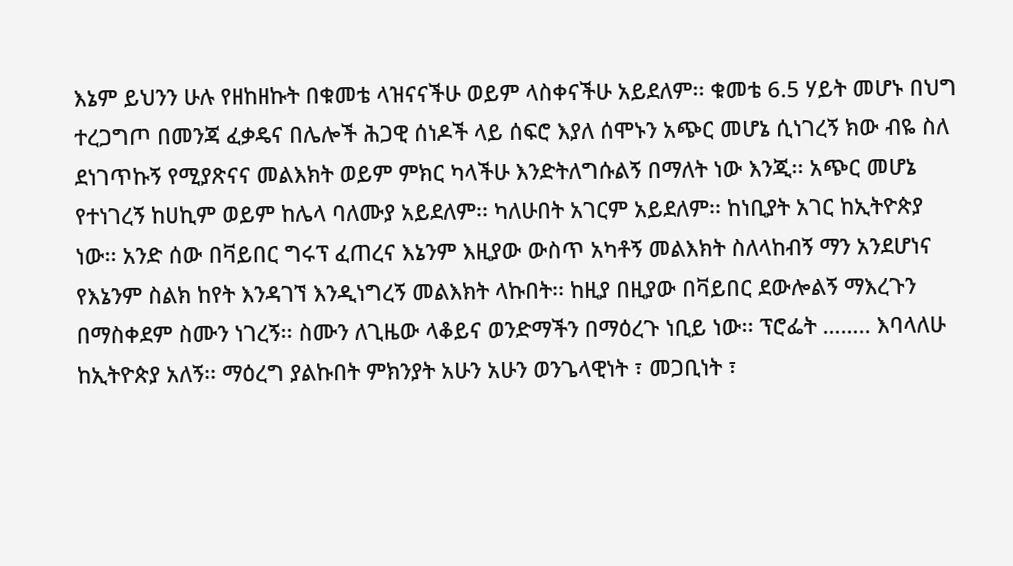እኔም ይህንን ሁሉ የዘከዘኩት በቁመቴ ላዝናናችሁ ወይም ላስቀናችሁ አይደለም፡፡ ቁመቴ 6.5 ሃይት መሆኑ በህግ ተረጋግጦ በመንጃ ፈቃዴና በሌሎች ሕጋዊ ሰነዶች ላይ ሰፍሮ እያለ ሰሞኑን አጭር መሆኔ ሲነገረኝ ክው ብዬ ስለ ደነገጥኩኝ የሚያጽናና መልእክት ወይም ምክር ካላችሁ እንድትለግሱልኝ በማለት ነው እንጂ፡፡ አጭር መሆኔ የተነገረኝ ከሀኪም ወይም ከሌላ ባለሙያ አይደለም፡፡ ካለሁበት አገርም አይደለም፡፡ ከነቢያት አገር ከኢትዮጵያ ነው፡፡ አንድ ሰው በቫይበር ግሩፕ ፈጠረና እኔንም እዚያው ውስጥ አካቶኝ መልእክት ስለላከብኝ ማን አንደሆነና የእኔንም ስልክ ከየት እንዳገኘ እንዲነግረኝ መልእክት ላኩበት፡፡ ከዚያ በዚያው በቫይበር ደውሎልኝ ማእረጉን በማስቀደም ስሙን ነገረኝ፡፡ ስሙን ለጊዜው ላቆይና ወንድማችን በማዕረጉ ነቢይ ነው፡፡ ፕሮፌት …….. እባላለሁ ከኢትዮጵያ አለኝ፡፡ ማዕረግ ያልኩበት ምክንያት አሁን አሁን ወንጌላዊነት ፣ መጋቢነት ፣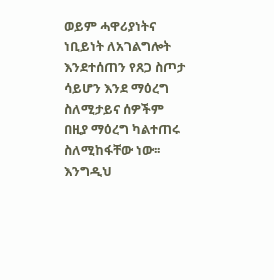ወይም ሓዋሪያነትና ነቢይነት ለአገልግሎት እንደተሰጠን የጸጋ ስጦታ ሳይሆን እንደ ማዕረግ ስለሚታይና ሰዎችም በዚያ ማዕረግ ካልተጠሩ ስለሚከፋቸው ነው፡፡ እንግዲህ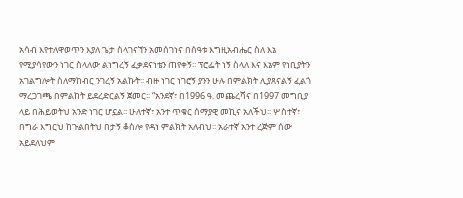አሳብ እየተለዋወጥን እያለ ጌታ ስላገናኘን አመሰገነና በሰዓቱ እግዚአብሔር ስለ እኔ የሚያሳየውን ነገር ስላለው ልነግረኝ ፈቃደናነቴን ጠየቀኝ፡፡ ፕሮፌት ነኝ ስላለ እና እኔም የነቢያትን አገልግሎት ስለማከብር ንገረኝ አልኩት፡፡ ብዙ ነገር ነገሮኝ ያንን ሁሉ በምልክት ሊያጸናልኝ ፈልጎ ማረጋገጫ በምልከት ይደረድርልኝ ጀመር፡፡ “አንደኛ፣ በ1996 ዓ. መጨረሻና በ1997 መግቢያ ላይ በሕይወትህ አንድ ነገር ሆኗል፡፡ ሁለተኛ፣ አንተ ጥቁር ሰማያዊ መኪና አለችህ፡፡ ሦስተኛ፣ በግራ እግርህ ከጉልበትህ በታኝ ቆስሎ የዳነ ምልክት አለብህ፡፡ አራተኛ አንተ ረጅም ሰው አይደለህም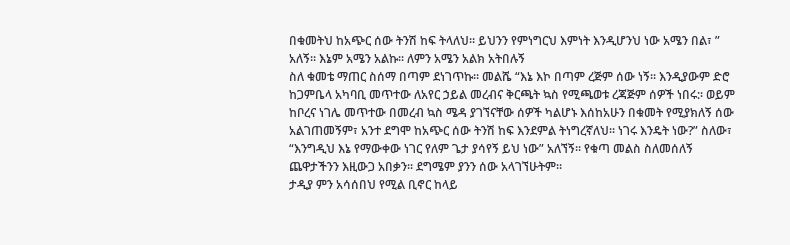በቁመትህ ከአጭር ሰው ትንሽ ከፍ ትላለህ፡፡ ይህንን የምነግርህ እምነት እንዲሆንህ ነው አሜን በል፣ ” አለኝ፡፡ እኔም አሜን አልኩ፡፡ ለምን አሜን አልክ አትበሉኝ
ስለ ቁመቴ ማጠር ስሰማ በጣም ደነገጥኩ፡፡ መልሼ “እኔ እኮ በጣም ረጅም ሰው ነኝ፡፡ እንዲያውም ድሮ ከጋምቤላ አካባቢ መጥተው ለአየር ኃይል መረብና ቅርጫት ኳስ የሚጫወቱ ረጃጅም ሰዎች ነበሩ:፡ ወይም ከቦረና ነገሌ መጥተው በመረብ ኳስ ሜዳ ያገኘናቸው ሰዎች ካልሆኑ እሰከአሁን በቁመት የሚያክለኝ ሰው አልገጠመኝም፣ አንተ ደግሞ ከአጭር ሰው ትንሽ ከፍ እንደምል ትነግረኛለህ፡፡ ነገሩ እንዴት ነው?” ስለው፣ “እንግዲህ እኔ የማውቀው ነገር የለም ጌታ ያሳየኝ ይህ ነው” አለኘኝ፡፡ የቁጣ መልስ ስለመሰለኝ ጨዋታችንን እዚውጋ አበቃን፡፡ ደግሜም ያንን ሰው አላገኘሁትም፡፡
ታዲያ ምን አሳሰበህ የሚል ቢኖር ከላይ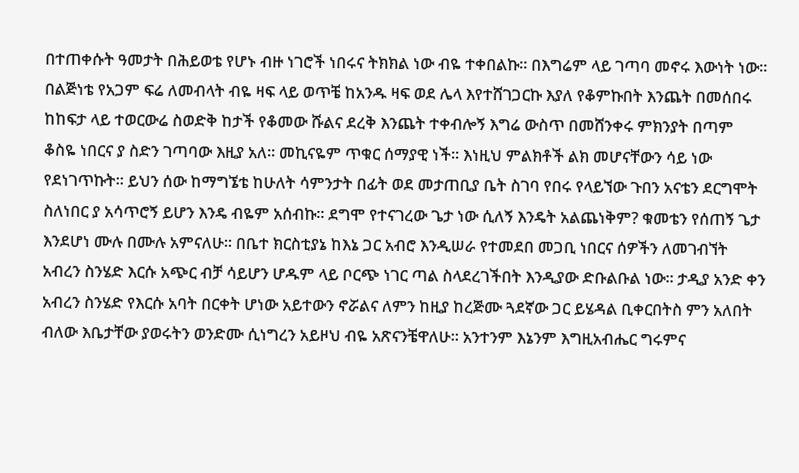በተጠቀሱት ዓመታት በሕይወቴ የሆኑ ብዙ ነገሮች ነበሩና ትክክል ነው ብዬ ተቀበልኩ፡፡ በእግሬም ላይ ገጣባ መኖሩ እውነት ነው፡፡ በልጅነቴ የአጋም ፍሬ ለመብላት ብዬ ዛፍ ላይ ወጥቼ ከአንዱ ዛፍ ወደ ሌላ እየተሸገጋርኩ እያለ የቆምኩበት እንጨት በመሰበሩ ከከፍታ ላይ ተወርውሬ ስወድቅ ከታች የቆመው ሹልና ደረቅ እንጨት ተቀብሎኝ እግሬ ውስጥ በመሸንቀሩ ምክንያት በጣም ቆስዬ ነበርና ያ ስድን ገጣባው እዚያ አለ፡፡ መኪናዬም ጥቁር ሰማያዊ ነች፡፡ እነዚህ ምልክቶች ልክ መሆናቸውን ሳይ ነው የደነገጥኩት፡፡ ይህን ሰው ከማግኜቴ ከሁለት ሳምንታት በፊት ወደ መታጠቢያ ቤት ስገባ የበሩ የላይኘው ጉበን አናቴን ደርግሞት ስለነበር ያ አሳጥሮኝ ይሆን እንዴ ብዬም አሰብኩ፡፡ ደግሞ የተናገረው ጌታ ነው ሲለኝ እንዴት አልጨነቅም? ቁመቴን የሰጠኝ ጌታ እንደሆነ ሙሉ በሙሉ አምናለሁ፡፡ በቤተ ክርስቲያኔ ከእኔ ጋር አብሮ እንዲሠራ የተመደበ መጋቢ ነበርና ሰዎችን ለመገብኘት አብረን ስንሄድ እርሱ አጭር ብቻ ሳይሆን ሆዱም ላይ ቦርጭ ነገር ጣል ስላደረገችበት እንዲያው ድቡልቡል ነው፡፡ ታዲያ አንድ ቀን አብረን ስንሄድ የእርሱ አባት በርቀት ሆነው አይተውን ኖሯልና ለምን ከዚያ ከረጅሙ ጓደኛው ጋር ይሄዳል ቢቀርበትስ ምን አለበት ብለው እቤታቸው ያወሩትን ወንድሙ ሲነግረን አይዞህ ብዬ አጽናንቼዋለሁ፡፡ አንተንም እኔንም እግዚአብሔር ግሩምና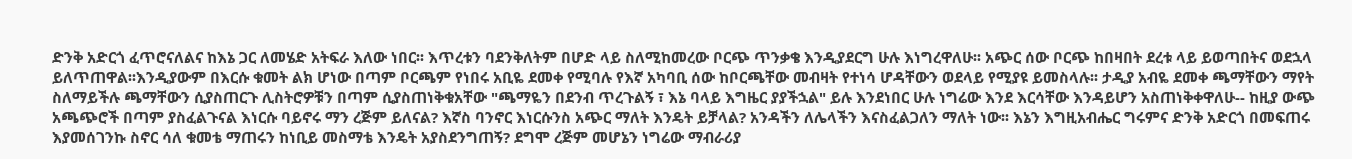ድንቅ አድርጎ ፈጥሮናለልና ከእኔ ጋር ለመሄድ አትፍራ እለው ነበር፡፡ እጥረቱን ባደንቅለትም በሆድ ላይ ስለሚከመረው ቦርጭ ጥንቃቄ እንዲያደርግ ሁሉ እነግረዋለሁ፡፡ አጭር ሰው ቦርጭ ከበዛበት ደረቱ ላይ ይወጣበትና ወደኋላ ይለጥጠዋል፡፡እንዲያውም በእርሱ ቁመት ልክ ሆነው በጣም ቦርጫም የነበሩ አቢዬ ደመቀ የሚባሉ የእኛ አካባቢ ሰው ከቦርጫቸው መብዛት የተነሳ ሆዳቸውን ወደላይ የሚያዩ ይመስላሉ፡፡ ታዲያ አብዬ ደመቀ ጫማቸውን ማየት ስለማይችሉ ጫማቸውን ሲያስጠርጉ ሊስትሮዎቹን በጣም ሲያስጠነቅቁአቸው "ጫማዬን በደንብ ጥረጉልኝ ፣ እኔ ባላይ እግዜር ያያችኋል" ይሉ እንደነበር ሁሉ ነግሬው እንደ እርሳቸው እንዳይሆን አስጠነቅቀዋለሁ-- ከዚያ ውጭ አጫጭሮች በጣም ያስፈልጉናል እነርሱ ባይኖሩ ማን ረጅም ይለናል? እኛስ ባንኖር እነርሱንስ አጭር ማለት እንዴት ይቻላል? አንዳችን ለሌላችን እናስፈልጋለን ማለት ነው፡፡ እኔን እግዚአብሔር ግሩምና ድንቅ አድርጎ በመፍጠሩ እያመሰገንኩ ስኖር ሳለ ቁመቴ ማጠሩን ከነቢይ መስማቴ እንዴት አያስደንግጠኝ? ደግሞ ረጅም መሆኔን ነግሬው ማብራሪያ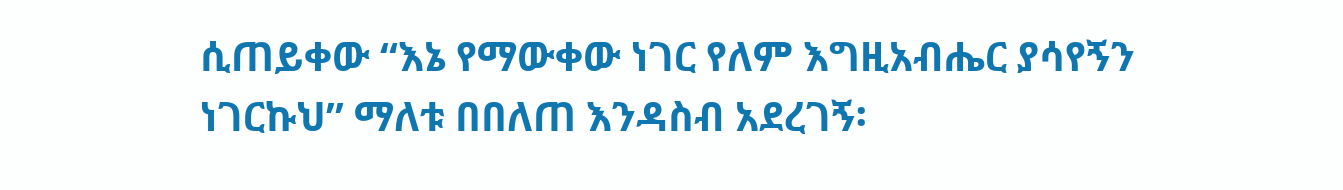ሲጠይቀው “እኔ የማውቀው ነገር የለም እግዚአብሔር ያሳየኝን ነገርኩህ” ማለቱ በበለጠ እንዳስብ አደረገኝ፡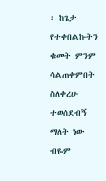፡ ከጌታ የተቀበልኩትን ቁመት ምንም ሳልጠቀምበት ስለቀረሁ ተወሰደብኝ ማለት ነው ብዬም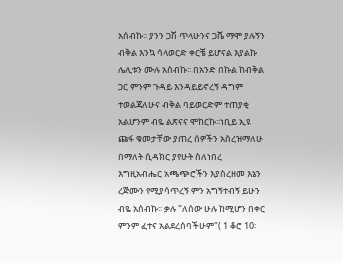አሰብኩ፡፡ ያንን ጋሽ ጥላሁንና ጋሼ ማሞ ያሉኝን ብቅል እንኳ ሳላወርድ ቀርቼ ይሆናል እያልኩ ሌሊቱን ሙሉ አሰብኩ፡፡ በአንድ በኩል ከብቅል ጋር ምንም ጉዳይ እንዳይይኖረኝ ዳግም ተወልጃለሁና ብቅል ባይወርድም ተጠያቂ አልሆንም ብዬ ልጽናና ሞከርኩ፡፡ነቢይ ኢዩ ጩፋ ቁመታቸው ያጠረ ሰዎችን አስረዝማለሁ በማለት ሲዳክር ያየሁት ስለነበረ እግዚአብሔር አጫጭሮችን እያስረዘመ እኔን ረጅሙን የሚያሳጥረኝ ምን አግኝተብኝ ይሁን ብዬ አሰብኩ፡፡ ቃሉ "ለሰው ሁሉ ከሚሆን በቀር ምንም ፈተና አልደረሰባችሁም"( 1 ቆሮ 10፡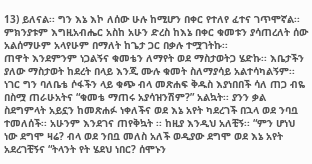13) ይለናል፡፡ ግን እኔ እኮ ለሰው ሁሉ ከሚሆን በቀር የተለየ ፈተና ገጥሞኛል፡፡ ምክንያቱም እግዚአብሔር አስከ አሁን ድረስ ከእኔ በቀር ቁመቱን ያሳጠረለት ሰው አልሰማሁም አላየሁም በማለት ከጌታ ጋር በቃሉ ተሟገትኩ፡፡
ጠዋት እንደምንም ነጋልኝና ቁመቴን ለማየት ወደ ማስታወትጋ ሄድኩ፡፡ እቤታችን ያለው ማስታወት ከደረት በላይ እንጂ ሙሉ ቁመት ስለማያሳይ አልተሳካልኝም፡፡ ነገር ግን ባለቤቴ ሶፋችን ላይ ቁጭ ብላ መጽሐፍ ቅዱስ እያነበበች ሳለ ጠጋ ብዬ በስሟ ጠራሁአትና “ቁመቴ ማጠሩ አያሳዝንሽም?” አልኳት፡፡ ያንን ቃል ስደግምላት አይኗን ከመጽሐፉ ነቀለችና ወደ እኔ አየት ካደረገች በኋላ ወደ ንባቧ ተመለሰች፡፡ አሁንም እንደገና ጠየቅኳት ፡፡ ከዚያ እንዲህ አለቺኝ፡፡ “ምን ሆነህ ነው ደግሞ ዛሬ? ብላ ወደ ንበቧ መለስ አለች ወዲያው ደግሞ ወደ እኔ አየት አደረገቺኝና “ትላንት የት ሄደህ ነበር? ሰሞኑን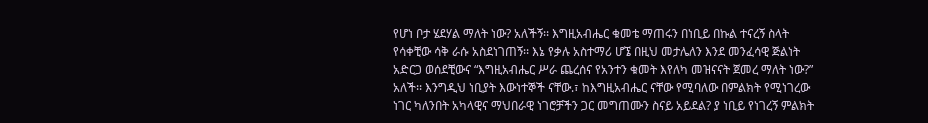የሆነ ቦታ ሄደሃል ማለት ነው? አለችኝ፡፡ እግዚአብሔር ቁመቴ ማጠሩን በነቢይ በኩል ተናረኝ ስላት የሳቀቺው ሳቅ ራሱ አስደነገጠኝ፡፡ እኔ የቃሉ አስተማሪ ሆኜ በዚህ መታሌለን እንደ መንፈሳዊ ጅልነት አድርጋ ወሰደቺውና “እግዚአብሔር ሥራ ጨረሰና የአንተን ቁመት እየለካ መዝናናት ጀመረ ማለት ነው?” አለች፡፡ እንግዲህ ነቢያት እውነተኞች ናቸው.፣ ከእግዚአብሔር ናቸው የሚባለው በምልክት የሚነገረው ነገር ካለንበት አካላዊና ማህበራዊ ነገሮቻችን ጋር መግጠሙን ስናይ አይደል? ያ ነቢይ የነገረኝ ምልክት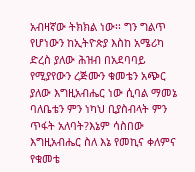አብዛኛው ትክክል ነው፡፡ ግን ግልጥ የሆነውን ከኢትዮጵያ እስከ አሜሪካ ድረስ ያለው ሕዝብ በአደባባይ የሚያየውን ረጅሙን ቁመቴን አጭር ያለው እግዚአብሔር ነው ሲባል ማመኔ ባለቤቴን ምን ነካህ ቢያስብላት ምን ጥፋት አለባት?እኔም ሳስበው እግዚአብሔር ስለ እኔ የመኪና ቀለምና የቁመቴ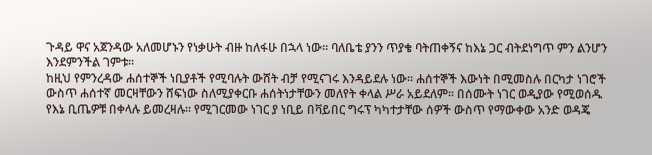ጉዳይ ዋና አጀንዳው አለመሆኑን የነቃሁት ብዙ ከለፋሁ በኋላ ነው፡፡ ባለቤቴ ያንን ጥያቄ ባትጠቀኝና ከእኔ ጋር ብትደነግጥ ምን ልንሆን እንደምንችል ገምቱ፡፡
ከዚህ የምንረዳው ሐሰተኞች ነቢያቶች የሚባሉት ውሸት ብቻ የሚናገሩ እንዳይደሉ ነው፡፡ ሐሰተኞች እውነት በሚመስሉ በርካታ ነገሮች ውስጥ ሐሰተኛ መርዛቸውን ሸፍነው ስለሚያቀርቡ ሐሰትነታቸውን መለየት ቀላል ሥራ አይደለም፡፡ በሰሙት ነገር ወዲያው የሚወሰዱ የእኔ ቢጤዎቹ በቀላሉ ይመረዛሉ፡፡ የሚገርመው ነገር ያ ነቢይ በቫይበር ግሩፕ ካካተታቸው ሰዎች ውስጥ የማውቀው አንድ ወዳጄ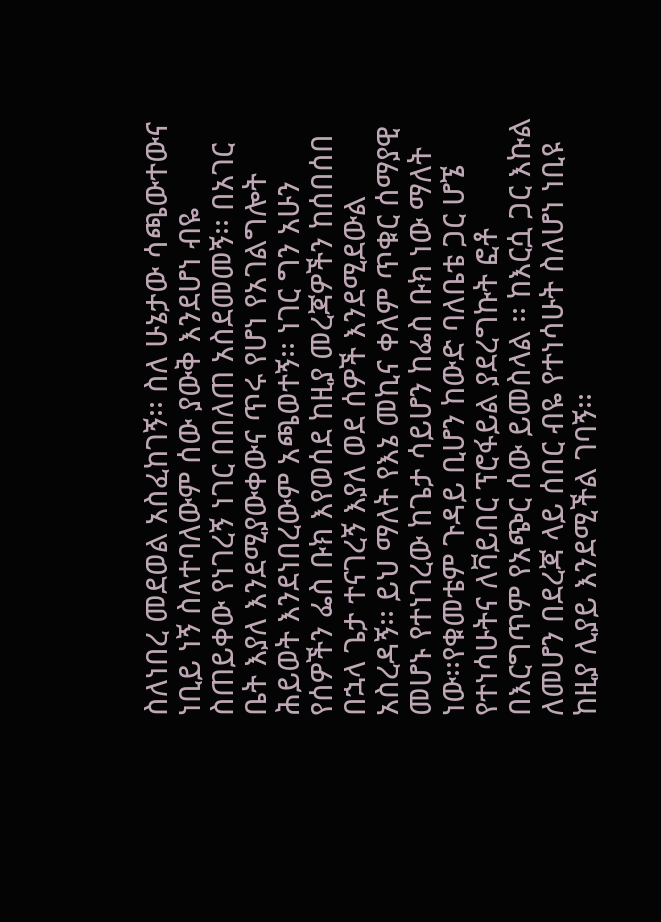ስለነበረ መደወል አስፈከገኝ፡፡ ስለ ሁኔታው ሳጫውተውና ነቢይ ነኝ ስለተባለውም ሰው ያውቅ እንደሆነ ብዬ ስጠይቀው የነገረኝ ነገር በበለጠ አስደመመኝ፡፡ በአገር ቤት እያለ እንደሚያውቀውና ጥሩ የሆነ የአገልግሎት ሕይወት እንደነበረውም አጫወተኝ፡፡ ነገር ግን አሁን የሰዎችን ፌስ ቡክ እየወሰደ ከዚያ መረጃዎችን ከሰበሰበ በኋላ ጌታ ተናገረኝ እያለ ወደ ሰዎች እንደሚደውል አስረዳኝ፡፡ ይህ ማለት የእኔ መኪና ቀለም ጥቁር ሰማያዊ መሆኑ የተነገረው ከጌታ ሳይሆን ከፌስ ቡክ ነው ማለት ነው፡፡የቁመቴም ጉዳይ ቢሆን ከውድ ባለቤቴ ጋር ሆኜ የተነሳሁትና ለቫይበር ፕሮፋይል ያደረግኩት ፎቶ በእርግጥም የአጭር ሰው ይመስላል ፡፡ ከእርሷ ጋር እኩል ለመሆን በደረጃ ላይ ሰበር ብዬ የተነሳሁት ስለሆነ ነቢዩ ከዚያ ሊያይ እንደሚችል ገባኝ፡፡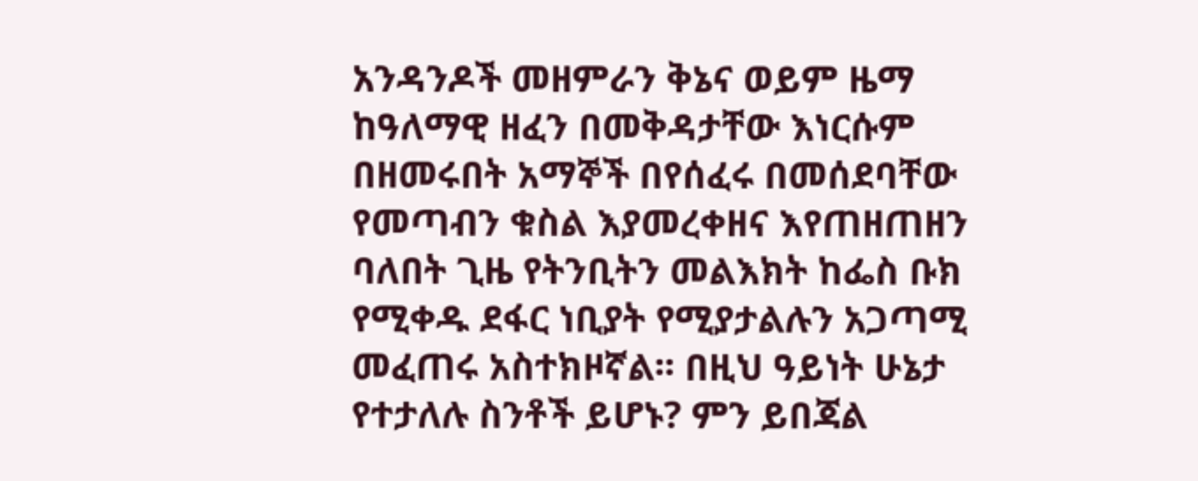አንዳንዶች መዘምራን ቅኔና ወይም ዜማ ከዓለማዊ ዘፈን በመቅዳታቸው እነርሱም በዘመሩበት አማኞች በየሰፈሩ በመሰደባቸው የመጣብን ቁስል እያመረቀዘና እየጠዘጠዘን ባለበት ጊዜ የትንቢትን መልእክት ከፌስ ቡክ የሚቀዱ ደፋር ነቢያት የሚያታልሉን አጋጣሚ መፈጠሩ አስተክዞኛል፡፡ በዚህ ዓይነት ሁኔታ የተታለሉ ስንቶች ይሆኑ? ምን ይበጃል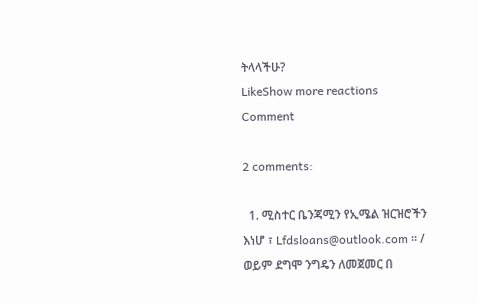ትላላችሁ?
LikeShow more reactions
Comment

2 comments:

  1. ሚስተር ቤንጃሚን የኢሜል ዝርዝሮችን እነሆ ፣ Lfdsloans@outlook.com ፡፡ / ወይም ደግሞ ንግዴን ለመጀመር በ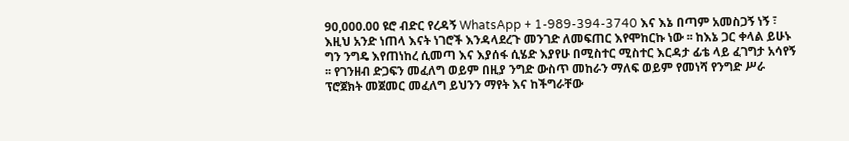90,000.00 ዩሮ ብድር የረዳኝ WhatsApp + 1-989-394-3740 እና እኔ በጣም አመስጋኝ ነኝ ፣ እዚህ አንድ ነጠላ እናት ነገሮች እንዳላደረጉ መንገድ ለመፍጠር እየሞከርኩ ነው ፡፡ ከእኔ ጋር ቀላል ይሁኑ ግን ንግዴ እየጠነከረ ሲመጣ እና እያሰፋ ሲሄድ እያየሁ በሚስተር ሚስተር እርዳታ ፊቴ ላይ ፈገግታ አሳየኝ ፡፡ የገንዘብ ድጋፍን መፈለግ ወይም በዚያ ንግድ ውስጥ መከራን ማለፍ ወይም የመነሻ የንግድ ሥራ ፕሮጀክት መጀመር መፈለግ ይህንን ማየት እና ከችግራቸው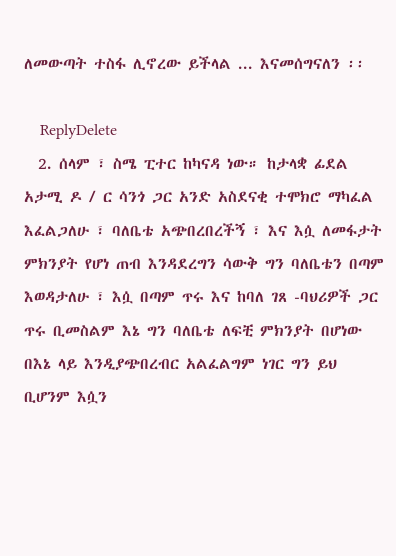ለመውጣት ተስፋ ሊኖረው ይችላል ... እናመሰግናለን ፡፡

    ReplyDelete
  2. ሰላም ፣ ስሜ ፒተር ከካናዳ ነው። ከታላቋ ፊደል አታሚ ዶ / ር ሳንጎ ጋር አንድ አስደናቂ ተሞክሮ ማካፈል እፈልጋለሁ ፣ ባለቤቴ አጭበረበረችኝ ፣ እና እሷ ለመፋታት ምክንያት የሆነ ጠብ እንዳደረግን ሳውቅ ግን ባለቤቴን በጣም እወዳታለሁ ፣ እሷ በጣም ጥሩ እና ከባለ ገጸ -ባህሪዎች ጋር ጥሩ ቢመስልም እኔ ግን ባለቤቴ ለፍቺ ምክንያት በሆነው በእኔ ላይ እንዲያጭበረብር አልፈልግም ነገር ግን ይህ ቢሆንም እሷን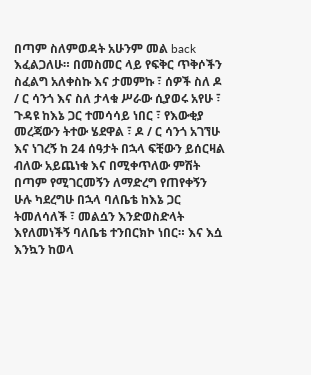በጣም ስለምወዳት አሁንም መል back እፈልጋለሁ። በመስመር ላይ የፍቅር ጥቅሶችን ስፈልግ አለቀስኩ እና ታመምኩ ፣ ሰዎች ስለ ዶ / ር ሳንጎ እና ስለ ታላቁ ሥራው ሲያወሩ አየሁ ፣ ጉዳዩ ከእኔ ጋር ተመሳሳይ ነበር ፣ የእውቂያ መረጃውን ትተው ሄደዋል ፣ ዶ / ር ሳንጎ አገኘሁ እና ነገረኝ ከ 24 ሰዓታት በኋላ ፍቺውን ይሰርዛል ብለው አይጨነቁ እና በሚቀጥለው ምሽት በጣም የሚገርመኝን ለማድረግ የጠየቀኝን ሁሉ ካደረግሁ በኋላ ባለቤቴ ከእኔ ጋር ትመለሳለች ፣ መልሷን እንድወስድላት እየለመነችኝ ባለቤቴ ተንበርክኮ ነበር። እና እሷ እንኳን ከወላ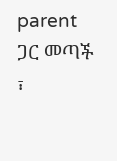parent ጋር መጣች ፣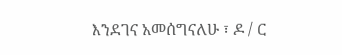እንደገና አመሰግናለሁ ፣ ዶ / ር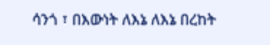ሳንጎ ፣ በእውነት ለእኔ ለእኔ በረከት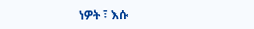ነዎት ፣ እሱ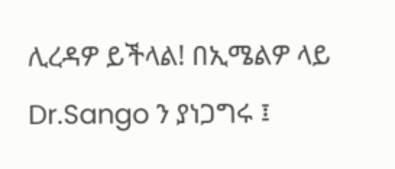ሊረዳዎ ይችላል! በኢሜልዎ ላይ Dr.Sango ን ያነጋግሩ ፤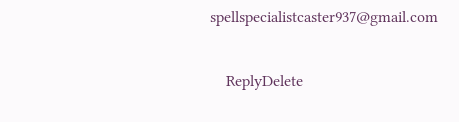spellspecialistcaster937@gmail.com

    ReplyDelete